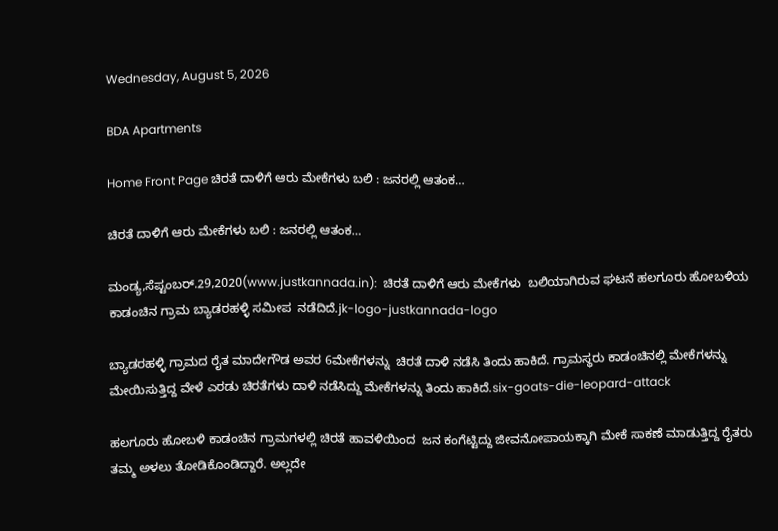Wednesday, August 5, 2026

BDA Apartments

Home Front Page ಚಿರತೆ ದಾಳಿಗೆ ಆರು ಮೇಕೆಗಳು ಬಲಿ : ಜನರಲ್ಲಿ ಆತಂಕ…

ಚಿರತೆ ದಾಳಿಗೆ ಆರು ಮೇಕೆಗಳು ಬಲಿ : ಜನರಲ್ಲಿ ಆತಂಕ…

ಮಂಡ್ಯ,ಸೆಪ್ಟಂಬರ್.29,2020(www.justkannada.in):  ಚಿರತೆ ದಾಳಿಗೆ ಆರು ಮೇಕೆಗಳು  ಬಲಿಯಾಗಿರುವ ಘಟನೆ ಹಲಗೂರು ಹೋಬಳಿಯ ಕಾಡಂಚಿನ ಗ್ರಾಮ ಬ್ಯಾಡರಹಳ್ಳಿ ಸಮೀಪ  ನಡೆದಿದೆ.jk-logo-justkannada-logo

ಬ್ಯಾಡರಹಳ್ಳಿ ಗ್ರಾಮದ ರೈತ ಮಾದೇಗೌಡ ಅವರ 6ಮೇಕೆಗಳನ್ನು  ಚಿರತೆ ದಾಳಿ ನಡೆಸಿ ತಿಂದು ಹಾಕಿದೆ. ಗ್ರಾಮಸ್ಥರು ಕಾಡಂಚಿನಲ್ಲಿ ಮೇಕೆಗಳನ್ನು ಮೇಯಿಸುತ್ತಿದ್ದ ವೇಳೆ ಎರಡು ಚಿರತೆಗಳು ದಾಳಿ ನಡೆಸಿದ್ದು ಮೇಕೆಗಳನ್ನು ತಿಂದು ಹಾಕಿದೆ.six-goats-die-leopard-attack

ಹಲಗೂರು ಹೋಬಳಿ ಕಾಡಂಚಿನ ಗ್ರಾಮಗಳಲ್ಲಿ ಚಿರತೆ ಹಾವಳಿಯಿಂದ  ಜನ ಕಂಗೆಟ್ಟಿದ್ದು ಜೀವನೋಪಾಯಕ್ಕಾಗಿ ಮೇಕೆ ಸಾಕಣೆ ಮಾಡುತ್ತಿದ್ದ ರೈತರು ತಮ್ಮ ಅಳಲು ತೋಡಿಕೊಂಡಿದ್ದಾರೆ. ಅಲ್ಲದೇ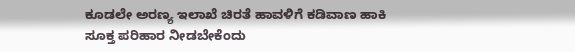ಕೂಡಲೇ ಅರಣ್ಯ ಇಲಾಖೆ ಚಿರತೆ ಹಾವಳಿಗೆ ಕಡಿವಾಣ ಹಾಕಿ ಸೂಕ್ತ ಪರಿಹಾರ ನೀಡಬೇಕೆಂದು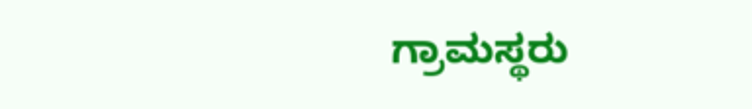ಗ್ರಾಮಸ್ಥರು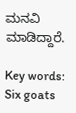ಮನವಿ ಮಾಡಿದ್ದಾರೆ.

Key words: Six goats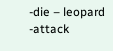-die – leopard -attack